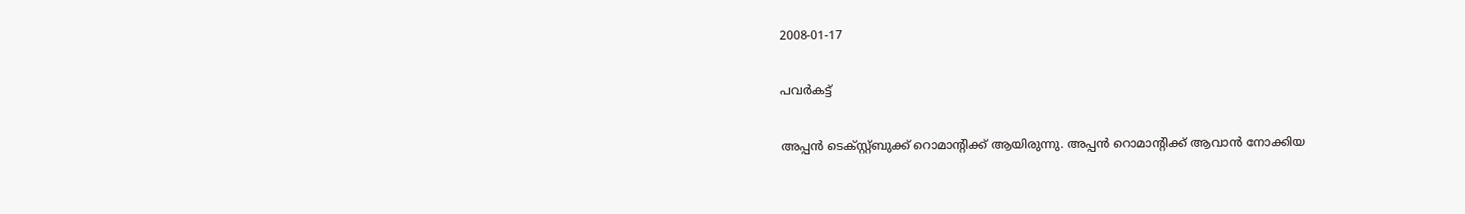2008-01-17

പവര്‍കട്ട്

അപ്പന്‍ ടെക്സ്റ്റ്ബുക്ക് റൊമാന്റിക്ക് ആയിരുന്നു. അപ്പന്‍ റൊമാന്റിക്ക് ആവാന്‍ നോക്കിയ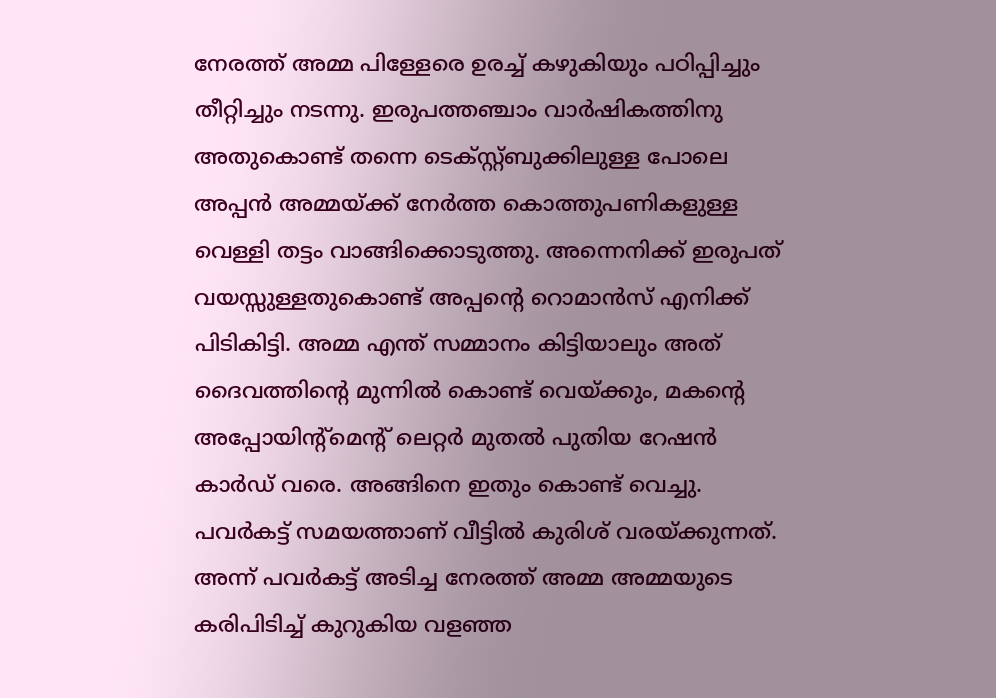നേരത്ത് അമ്മ പിള്ളേരെ ഉരച്ച് കഴുകിയും പഠിപ്പിച്ചും തീറ്റിച്ചും നടന്നു. ഇരുപത്തഞ്ചാം വാര്‍ഷികത്തിനു അതുകൊണ്ട് തന്നെ ടെക്സ്റ്റ്ബുക്കിലുള്ള പോലെ അപ്പന്‍ അമ്മയ്ക്ക് നേര്‍ത്ത കൊത്തുപണികളുള്ള വെള്ളി തട്ടം വാങ്ങിക്കൊടുത്തു. അന്നെനിക്ക് ഇരുപത് വയസ്സുള്ളതുകൊണ്ട് അപ്പന്റെ റൊമാന്‍സ് എനിക്ക് പിടികിട്ടി. അമ്മ എന്ത് സമ്മാനം കിട്ടിയാലും അത് ദൈവത്തിന്റെ മുന്നില്‍ കൊണ്ട് വെയ്ക്കും, മകന്റെ അപ്പോയിന്റ്മെന്റ് ലെറ്റര്‍ മുതല്‍ പുതിയ റേഷന്‍ കാര്‍ഡ് വരെ. അങ്ങിനെ ഇതും കൊണ്ട് വെച്ചു. പവര്‍കട്ട് സമയത്താണ് വീട്ടില്‍ കുരിശ് വരയ്ക്കുന്നത്. അന്ന് പവര്‍കട്ട് അടിച്ച നേരത്ത് അമ്മ അമ്മയുടെ കരിപിടിച്ച് കുറുകിയ വളഞ്ഞ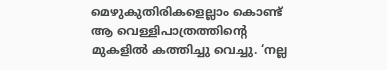മെഴുകുതിരികളെല്ലാം കൊണ്ട് ആ വെള്ളിപാത്രത്തിന്റെ മുകളില്‍ കത്തിച്ചു വെച്ചു. ‘നല്ല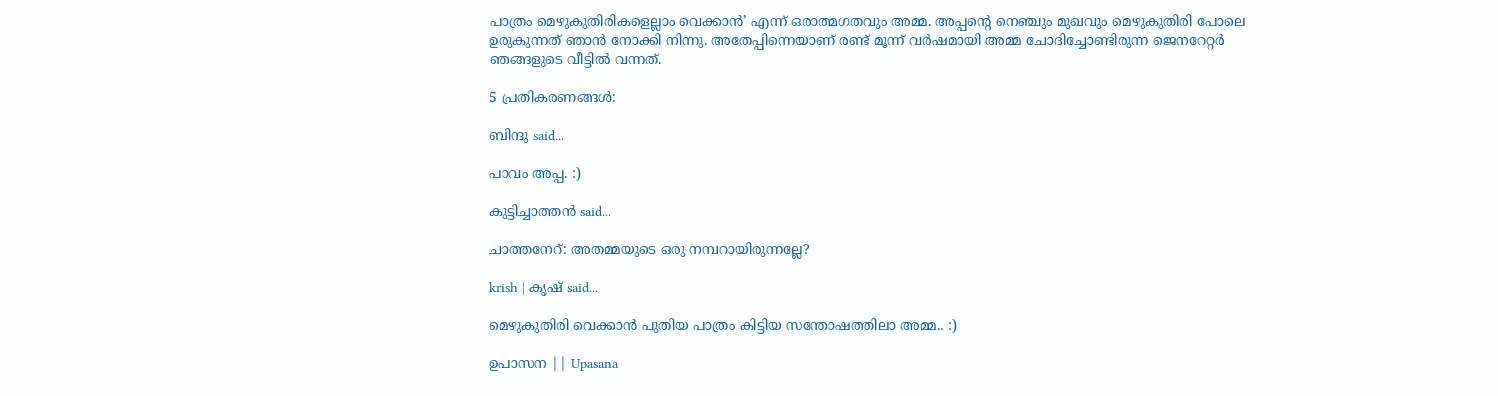പാത്രം മെഴുകുതിരികളെല്ലാം വെക്കാന്‍’ എന്ന് ഒരാത്മഗതവും അമ്മ. അപ്പന്റെ നെഞ്ചും മുഖവും മെഴുകുതിരി പോലെ ഉരുകുന്നത് ഞാന്‍ നോക്കി നിന്നു. അതേപ്പിന്നെയാണ് രണ്ട് മൂന്ന് വര്‍ഷമായി അമ്മ ചോദിച്ചോണ്ടിരുന്ന ജെനറേറ്റര്‍ ഞങ്ങളുടെ വീട്ടില്‍ വന്നത്.

5 പ്രതികരണങ്ങള്‍:

ബിന്ദു said...

പാവം അപ്പ. :)

കുട്ടിച്ചാത്തന്‍ said...

ചാത്തനേറ്: അതമ്മയുടെ ഒരു നമ്പറായിരുന്നല്ലേ?

krish | കൃഷ് said...

മെഴുകുതിരി വെക്കാന്‍ പുതിയ പാത്രം കിട്ടിയ സന്തോഷത്തിലാ അമ്മ.. :)

ഉപാസന || Upasana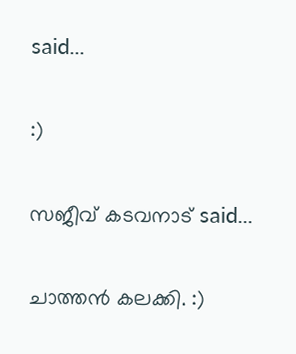said...

:)

സജീവ് കടവനാട് said...

ചാത്തന്‍ കലക്കി. :)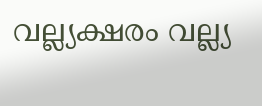വല്ല്യക്ഷരം വല്ല്യ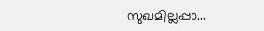സുഖമില്ലപ്പാ...